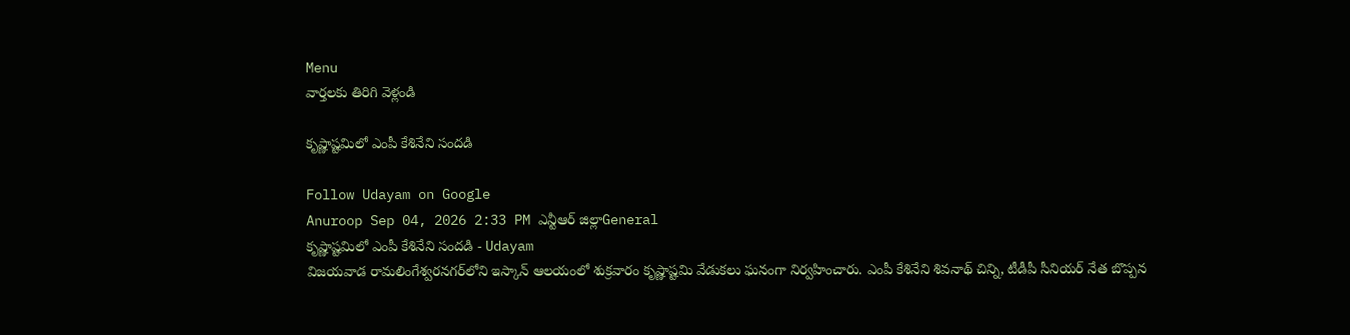Menu
వార్తలకు తిరిగి వెళ్లండి

కృష్ణాష్టమిలో ఎంపీ కేశినేని సందడి

Follow Udayam on Google
Anuroop Sep 04, 2026 2:33 PM ఎన్టీఆర్ జిల్లాGeneral
కృష్ణాష్టమిలో ఎంపీ కేశినేని సందడి - Udayam
విజయవాడ రామలింగేశ్వరనగర్‌లోని ఇస్కాన్‌ ఆలయంలో శుక్రవారం కృష్ణాష్టమి వేడుకలు ఘనంగా నిర్వహించారు. ఎంపీ కేశినేని శివనాథ్‌ చిన్ని, టీడీపీ సీనియర్‌ నేత బొప్పన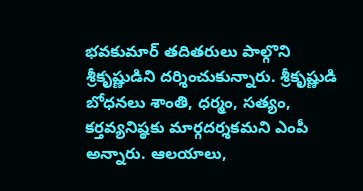భవకుమార్‌ తదితరులు పాల్గొని శ్రీకృష్ణుడిని దర్శించుకున్నారు. శ్రీకృష్ణుడి బోధనలు శాంతి, ధర్మం, సత్యం, కర్తవ్యనిష్ఠకు మార్గదర్శకమని ఎంపీ అన్నారు. ఆలయాలు,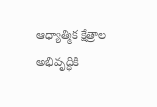ఆధ్యాత్మిక క్షేత్రాల అభివృద్ధికి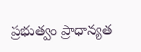ప్రభుత్వం ప్రాధాన్యత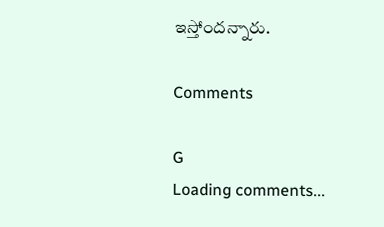ఇస్తోందన్నారు.

Comments

G
Loading comments...